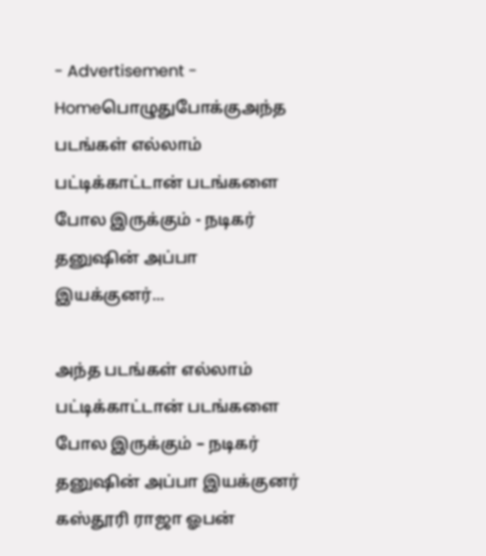- Advertisement -
Homeபொழுதுபோக்குஅந்த படங்கள் எல்லாம் பட்டிக்காட்டான் படங்களை போல இருக்கும் - நடிகர் தனுஷின் அப்பா இயக்குனர்...

அந்த படங்கள் எல்லாம் பட்டிக்காட்டான் படங்களை போல இருக்கும் – நடிகர் தனுஷின் அப்பா இயக்குனர் கஸ்தூரி ராஜா ஓபன்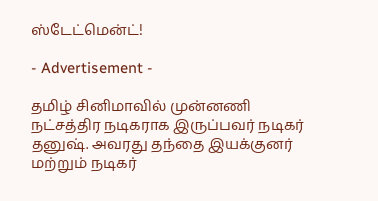ஸ்டேட்மென்ட்!

- Advertisement -

தமிழ் சினிமாவில் முன்னணி நட்சத்திர நடிகராக இருப்பவர் நடிகர் தனுஷ். அவரது தந்தை இயக்குனர் மற்றும் நடிகர்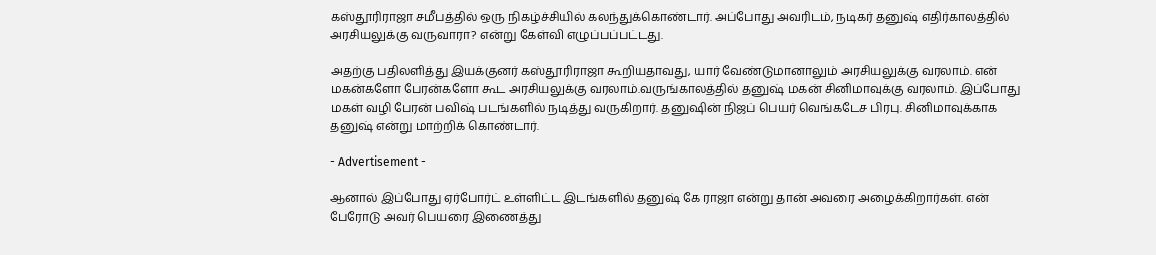கஸ்தூரிராஜா சமீபத்தில் ஒரு நிகழ்ச்சியில் கலந்துக்கொண்டார். அப்போது அவரிடம், நடிகர் தனுஷ் எதிர்காலத்தில் அரசியலுக்கு வருவாரா? என்று கேள்வி எழுப்பப்பட்டது.

அதற்கு பதிலளித்து இயக்குனர் கஸ்தூரிராஜா கூறியதாவது, யார் வேண்டுமானாலும் அரசியலுக்கு வரலாம். என் மகன்களோ பேரன்களோ கூட அரசியலுக்கு வரலாம்.வருங்காலத்தில் தனுஷ் மகன் சினிமாவுக்கு வரலாம். இப்போது மகள் வழி பேரன் பவிஷ் படங்களில் நடித்து வருகிறார். தனுஷின் நிஜப் பெயர் வெங்கடேச பிரபு. சினிமாவுக்காக தனுஷ் என்று மாற்றிக் கொண்டார்.

- Advertisement -

ஆனால் இப்போது ஏர்போர்ட் உள்ளிட்ட இடங்களில் தனுஷ் கே ராஜா என்று தான் அவரை அழைக்கிறார்கள். என் பேரோடு அவர் பெயரை இணைத்து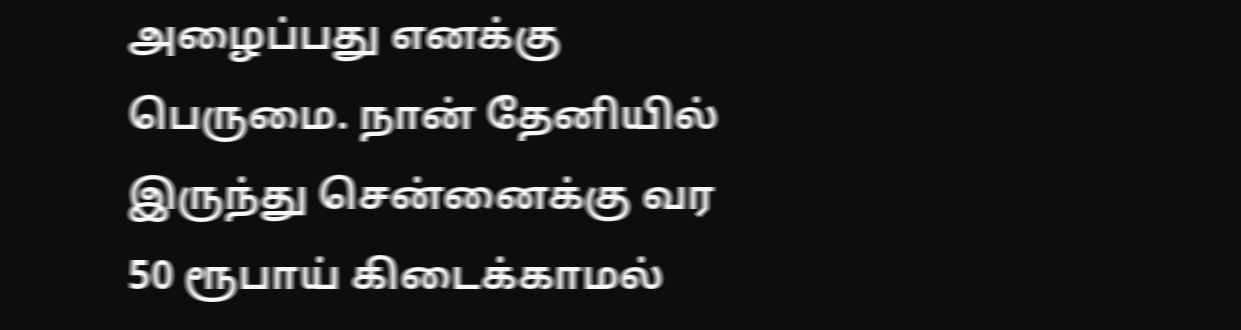அழைப்பது எனக்கு பெருமை. நான் தேனியில் இருந்து சென்னைக்கு வர 50 ரூபாய் கிடைக்காமல்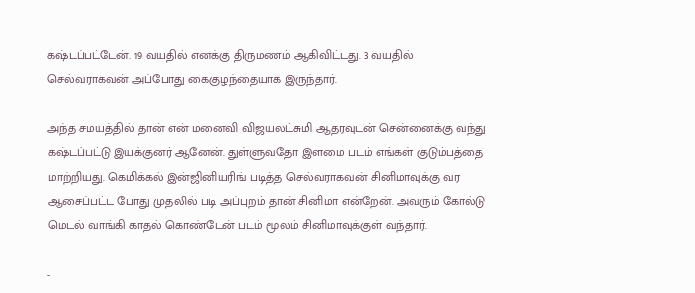கஷ்டப்பட்டேன். 19 வயதில் எனக்கு திருமணம் ஆகிவிட்டது. 3 வயதில் செல்வராகவன் அப்போது கைகுழந்தையாக இருந்தார்.

அந்த சமயத்தில் தான் என் மனைவி விஜயலட்சுமி ஆதரவுடன் சென்னைக்கு வந்து கஷ்டப்பட்டு இயக்குனர் ஆனேன். துள்ளுவதோ இளமை படம் எங்கள் குடும்பத்தை மாற்றியது. கெமிக்கல் இன்ஜினியரிங் படித்த செல்வராகவன் சினிமாவுக்கு வர ஆசைப்பட்ட போது முதலில் படி அப்புறம் தான் சினிமா என்றேன். அவரும் கோல்டு மெடல் வாங்கி காதல் கொண்டேன் படம் மூலம் சினிமாவுக்குள் வந்தார்.

-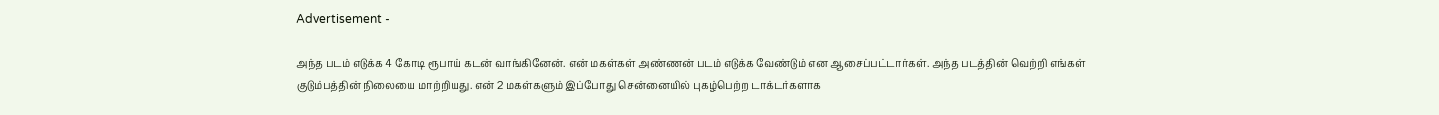Advertisement -

அந்த படம் எடுக்க 4 கோடி ரூபாய் கடன் வாங்கினேன். என் மகள்கள் அண்ணன் படம் எடுக்க வேண்டும் என ஆசைப்பட்டார்கள். அந்த படத்தின் வெற்றி எங்கள் குடும்பத்தின் நிலையை மாற்றியது. என் 2 மகள்களும் இப்போது சென்னையில் புகழ்பெற்ற டாக்டர்களாக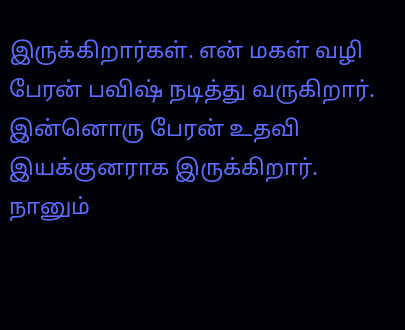இருக்கிறார்கள். என் மகள் வழி பேரன் பவிஷ் நடித்து வருகிறார். இன்னொரு பேரன் உதவி இயக்குனராக இருக்கிறார். நானும்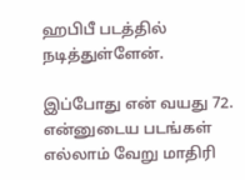ஹபிபீ படத்தில் நடித்துள்ளேன்.

இப்போது என் வயது 72. என்னுடைய படங்கள் எல்லாம் வேறு மாதிரி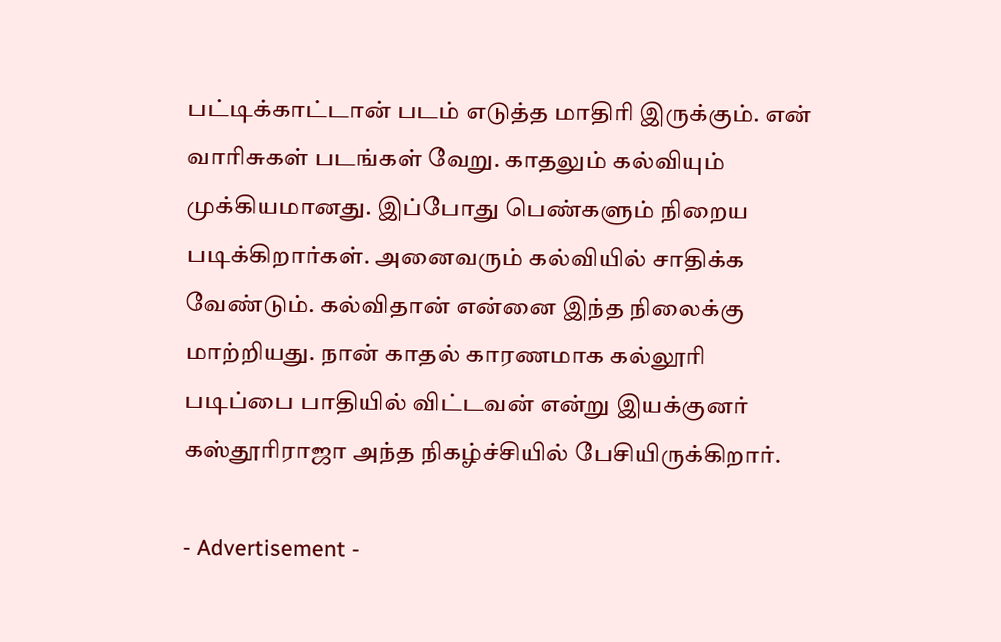பட்டிக்காட்டான் படம் எடுத்த மாதிரி இருக்கும். என் வாரிசுகள் படங்கள் வேறு. காதலும் கல்வியும் முக்கியமானது. இப்போது பெண்களும் நிறைய படிக்கிறார்கள். அனைவரும் கல்வியில் சாதிக்க வேண்டும். கல்விதான் என்னை இந்த நிலைக்கு மாற்றியது. நான் காதல் காரணமாக கல்லூரி படிப்பை பாதியில் விட்டவன் என்று இயக்குனர் கஸ்தூரிராஜா அந்த நிகழ்ச்சியில் பேசியிருக்கிறார்.

- Advertisement -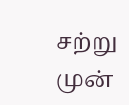சற்று முன்